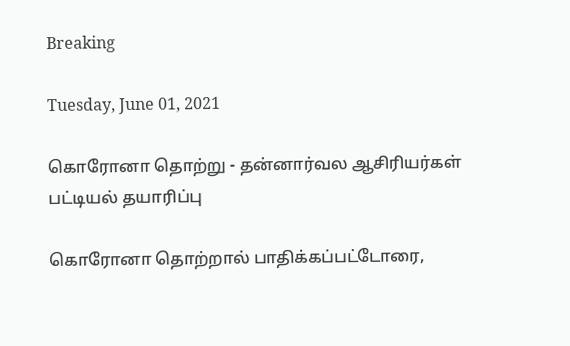Breaking

Tuesday, June 01, 2021

கொரோனா தொற்று - தன்னார்வல ஆசிரியர்கள் பட்டியல் தயாரிப்பு

கொரோனா தொற்றால் பாதிக்கப்பட்டோரை,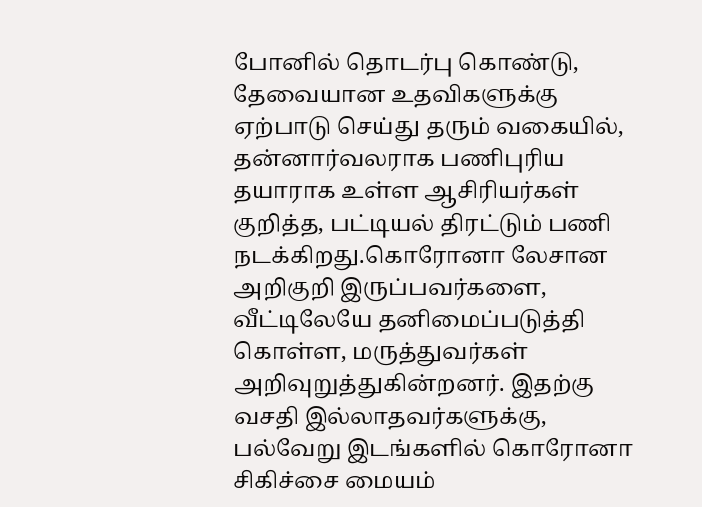போனில் தொடர்பு கொண்டு, தேவையான உதவிகளுக்கு ஏற்பாடு செய்து தரும் வகையில், தன்னார்வலராக பணிபுரிய தயாராக உள்ள ஆசிரியர்கள் குறித்த, பட்டியல் திரட்டும் பணி நடக்கிறது.கொரோனா லேசான அறிகுறி இருப்பவர்களை, வீட்டிலேயே தனிமைப்படுத்தி கொள்ள, மருத்துவர்கள் அறிவுறுத்துகின்றனர். இதற்கு வசதி இல்லாதவர்களுக்கு, பல்வேறு இடங்களில் கொரோனா சிகிச்சை மையம்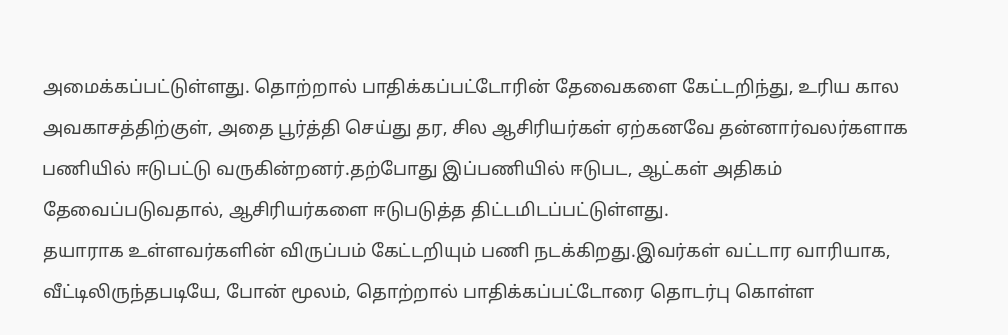அமைக்கப்பட்டுள்ளது. தொற்றால் பாதிக்கப்பட்டோரின் தேவைகளை கேட்டறிந்து, உரிய கால அவகாசத்திற்குள், அதை பூர்த்தி செய்து தர, சில ஆசிரியர்கள் ஏற்கனவே தன்னார்வலர்களாக பணியில் ஈடுபட்டு வருகின்றனர்.தற்போது இப்பணியில் ஈடுபட, ஆட்கள் அதிகம் தேவைப்படுவதால், ஆசிரியர்களை ஈடுபடுத்த திட்டமிடப்பட்டுள்ளது.
தயாராக உள்ளவர்களின் விருப்பம் கேட்டறியும் பணி நடக்கிறது.இவர்கள் வட்டார வாரியாக, வீட்டிலிருந்தபடியே, போன் மூலம், தொற்றால் பாதிக்கப்பட்டோரை தொடர்பு கொள்ள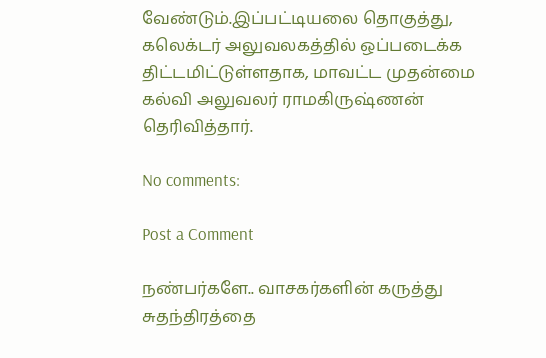வேண்டும்.இப்பட்டியலை தொகுத்து, கலெக்டர் அலுவலகத்தில் ஒப்படைக்க திட்டமிட்டுள்ளதாக, மாவட்ட முதன்மை கல்வி அலுவலர் ராமகிருஷ்ணன் தெரிவித்தார்.

No comments:

Post a Comment

நண்பர்களே.. வாசகர்களின் கருத்து சுதந்திரத்தை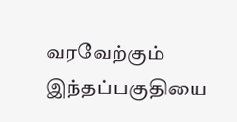வரவேற்கும் இந்தப்பகுதியை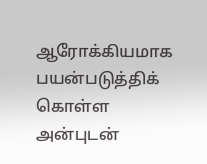ஆரோக்கியமாக பயன்படுத்திக் கொள்ள அன்புடன்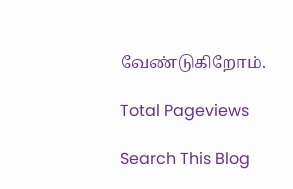வேண்டுகிறோம்.

Total Pageviews

Search This Blog